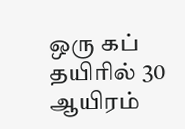ஒரு கப் தயிரில் 30 ஆயிரம்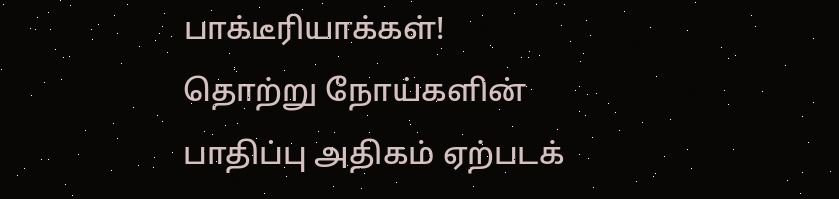பாக்டீரியாக்கள்!
தொற்று நோய்களின் பாதிப்பு அதிகம் ஏற்படக்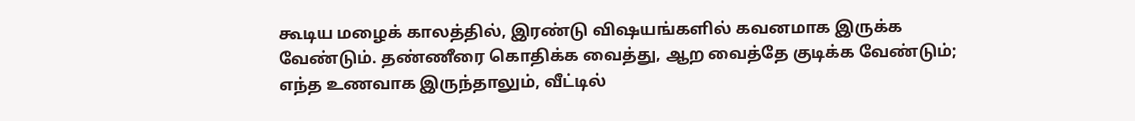கூடிய மழைக் காலத்தில், இரண்டு விஷயங்களில் கவனமாக இருக்க வேண்டும். தண்ணீரை கொதிக்க வைத்து, ஆற வைத்தே குடிக்க வேண்டும்; எந்த உணவாக இருந்தாலும், வீட்டில்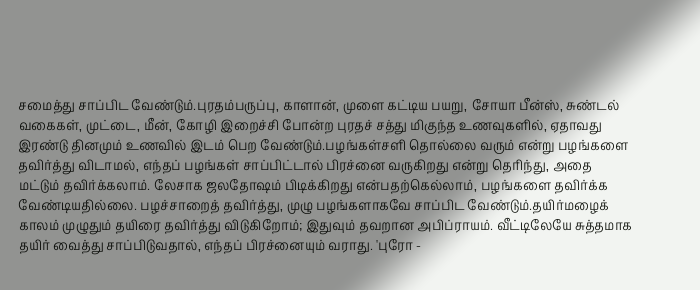சமைத்து சாப்பிட வேண்டும்.புரதம்பருப்பு, காளான், முளை கட்டிய பயறு, சோயா பீன்ஸ், சுண்டல் வகைகள், முட்டை, மீன், கோழி இறைச்சி போன்ற புரதச் சத்து மிகுந்த உணவுகளில், ஏதாவது இரண்டு தினமும் உணவில் இடம் பெற வேண்டும்.பழங்கள்சளி தொல்லை வரும் என்று பழங்களை தவிர்த்து விடாமல், எந்தப் பழங்கள் சாப்பிட்டால் பிரச்னை வருகிறது என்று தெரிந்து, அதை மட்டும் தவிர்க்கலாம். லேசாக ஜலதோஷம் பிடிக்கிறது என்பதற்கெல்லாம், பழங்களை தவிர்க்க வேண்டியதில்லை. பழச்சாறைத் தவிர்த்து, முழு பழங்களாகவே சாப்பிட வேண்டும்.தயிர்மழைக் காலம் முழுதும் தயிரை தவிர்த்து விடுகிறோம்; இதுவும் தவறான அபிப்ராயம். வீட்டிலேயே சுத்தமாக தயிர் வைத்து சாப்பிடுவதால், எந்தப் பிரச்னையும் வராது. 'புரோ -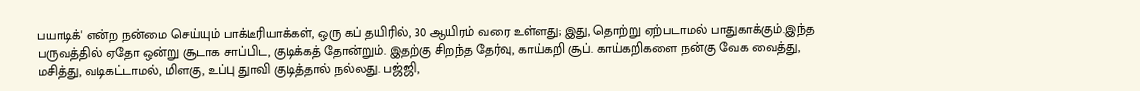பயாடிக்' என்ற நன்மை செய்யும் பாக்டீரியாக்கள், ஒரு கப் தயிரில், 30 ஆயிரம் வரை உள்ளது; இது, தொற்று ஏற்படாமல் பாதுகாக்கும்.இந்த பருவத்தில் ஏதோ ஒன்று சூடாக சாப்பிட, குடிக்கத் தோன்றும். இதற்கு சிறந்த தேர்வு, காய்கறி சூப். காய்கறிகளை நன்கு வேக வைத்து, மசித்து, வடிகட்டாமல், மிளகு, உப்பு துாவி குடித்தால் நல்லது. பஜ்ஜி,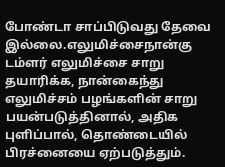போண்டா சாப்பிடுவது தேவை இல்லை.எலுமிச்சைநான்கு டம்ளர் எலுமிச்சை சாறு தயாரிக்க, நான்கைந்து எலுமிச்சம் பழங்களின் சாறு பயன்படுத்தினால், அதிக புளிப்பால், தொண்டையில் பிரச்னையை ஏற்படுத்தும்.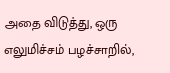அதை விடுத்து, ஒரு எலுமிச்சம் பழச்சாறில்,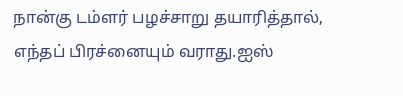நான்கு டம்ளர் பழச்சாறு தயாரித்தால், எந்தப் பிரச்னையும் வராது.ஐஸ்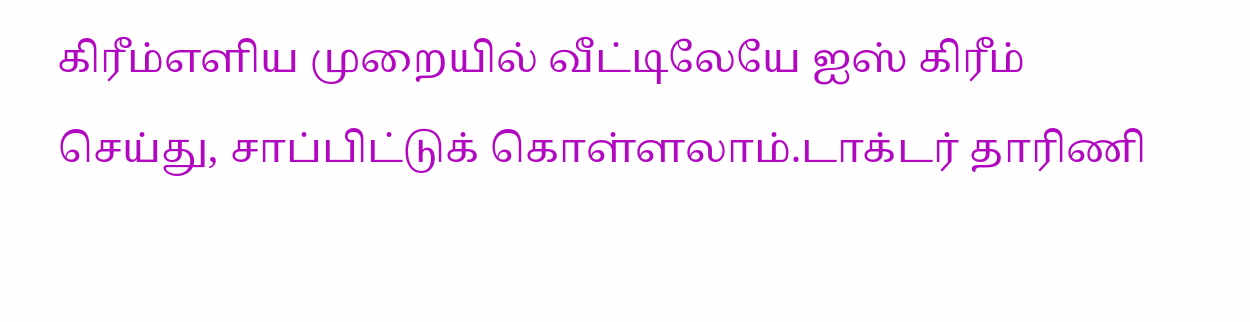கிரீம்எளிய முறையில் வீட்டிலேயே ஐஸ் கிரீம் செய்து, சாப்பிட்டுக் கொள்ளலாம்.டாக்டர் தாரிணி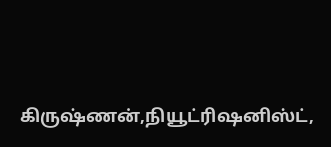கிருஷ்ணன்,நியூட்ரிஷனிஸ்ட்,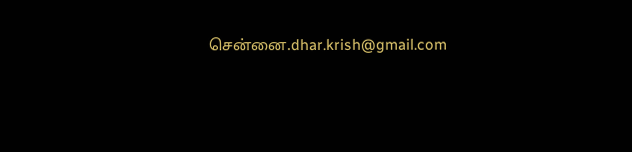சென்னை.dhar.krish@gmail.com